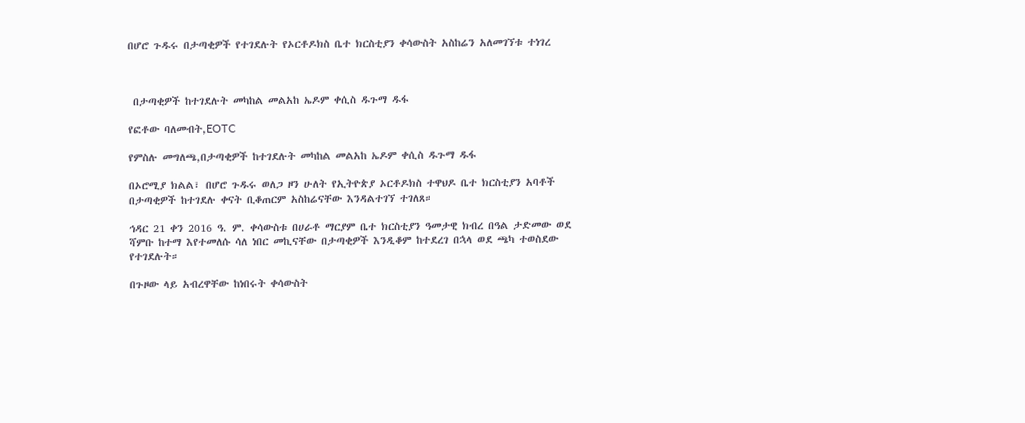በሆሮ ጉዱሩ በታጣቂዎች የተገደሉት የኦርቶዶክስ ቤተ ክርስቲያን ቀሳውስት አስከሬን አለመገኘቱ ተነገረ



 በታጣቂዎች ከተገደሉት መካከል መልአከ ኤዶም ቀሲስ ዱጉማ ዱፋ

የፎቶው ባለመብት,EOTC

የምስሉ መግለጫ,በታጣቂዎች ከተገደሉት መካከል መልአከ ኤዶም ቀሲስ ዱጉማ ዱፋ

በኦሮሚያ ክልል፣ በሆሮ ጉዱሩ ወለጋ ዞን ሁለት የኢትዮጵያ ኦርቶዶክስ ተዋህዶ ቤተ ክርስቲያን አባቶች በታጣቂዎች ከተገደሉ ቀናት ቢቆጠርም አስከሬናቸው እንዳልተገኘ ተገለጸ።

ኅዳር 21 ቀን 2016 ዓ. ም. ቀሳውስቱ በሀራቶ ማርያም ቤተ ክርስቲያን ዓመታዊ ክብረ በዓል ታድመው ወደ ሻምቡ ከተማ እየተመለሱ ሳለ ነበር መኪናቸው በታጣቂዎች እንዲቆም ከተደረገ በኋላ ወደ ጫካ ተወስደው የተገደሉት።

በጉዞው ላይ አብረዋቸው ከነበሩት ቀሳውስት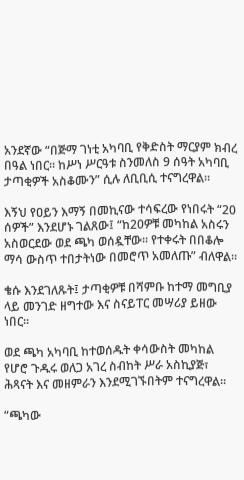አንደኛው “በጅማ ገነቲ አካባቢ የቅድስት ማርያም ክብረ በዓል ነበር። ከሥነ ሥርዓቱ ስንመለስ 9 ሰዓት አካባቢ ታጣቂዎች አስቆሙን” ሲሉ ለቢቢሲ ተናግረዋል።

እኝህ የዐይን እማኝ በመኪናው ተሳፍረው የነበሩት “20 ሰዎች” እንደሆኑ ገልጸው፤ “ከ20ዎቹ መካከል አስሩን አስወርደው ወደ ጫካ ወሰዷቸው። የተቀሩት በበቆሎ ማሳ ውስጥ ተበታትነው በመሮጥ አመለጡ” ብለዋል።

ቄሱ እንደገለጹት፤ ታጣቂዎቹ በሻምቡ ከተማ መግቢያ ላይ መንገድ ዘግተው እና ስናይፐር መሣሪያ ይዘው ነበር።

ወደ ጫካ አካባቢ ከተወሰዱት ቀሳውስት መካከል የሆሮ ጉዱሩ ወለጋ አገረ ስብከት ሥራ አስኪያጅ፣ ሕጻናት እና መዘምራን እንደሚገኙበትም ተናግረዋል።

“ጫካው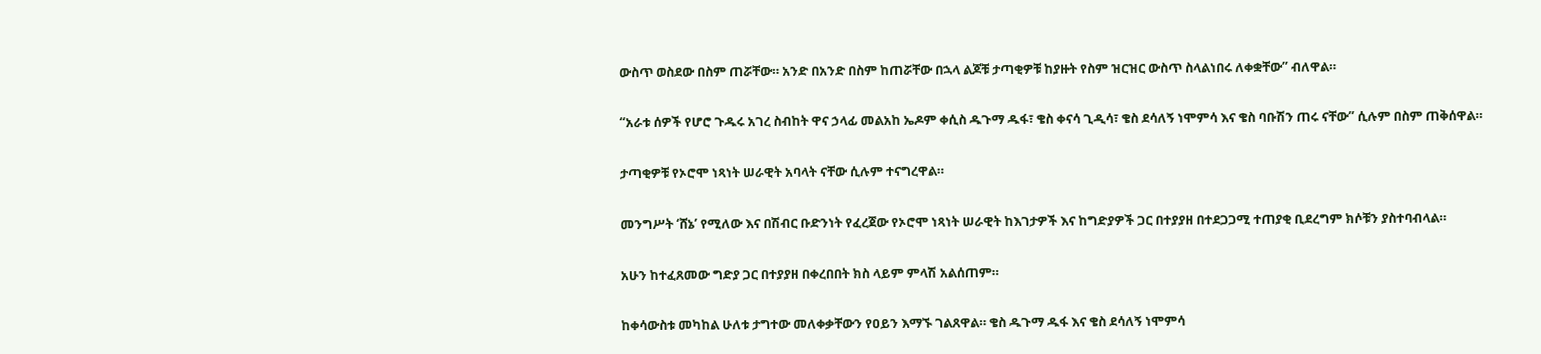ውስጥ ወስደው በስም ጠሯቸው። አንድ በአንድ በስም ከጠሯቸው በኋላ ልጆቹ ታጣቂዎቹ ከያዙት የስም ዝርዝር ውስጥ ስላልነበሩ ለቀቋቸው” ብለዋል።

“አራቱ ሰዎች የሆሮ ጉዱሩ አገረ ስብከት ዋና ኃላፊ መልአከ ኤዶም ቀሲስ ዱጉማ ዱፋ፣ ቄስ ቀናሳ ጊዲሳ፣ ቄስ ደሳለኝ ነሞምሳ እና ቄስ ባቡሽን ጠሩ ናቸው” ሲሉም በስም ጠቅሰዋል።

ታጣቂዎቹ የኦሮሞ ነጻነት ሠራዊት አባላት ናቸው ሲሉም ተናግረዋል።

መንግሥት ‘ሸኔ’ የሚለው እና በሽብር ቡድንነት የፈረጀው የኦሮሞ ነጻነት ሠራዊት ከእገታዎች እና ከግድያዎች ጋር በተያያዘ በተደጋጋሚ ተጠያቂ ቢደረግም ክሶቹን ያስተባብላል።

አሁን ከተፈጸመው ግድያ ጋር በተያያዘ በቀረበበት ክስ ላይም ምላሽ አልሰጠም።

ከቀሳውስቱ መካከል ሁለቱ ታግተው መለቀቃቸውን የዐይን እማኙ ገልጸዋል። ቄስ ዱጉማ ዱፋ እና ቄስ ደሳለኝ ነሞምሳ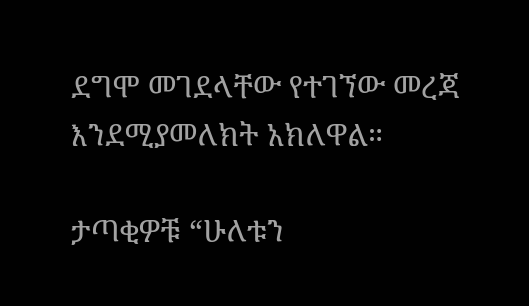ደግሞ መገደላቸው የተገኘው መረጃ እንደሚያመለክት አክለዋል።

ታጣቂዎቹ “ሁለቱን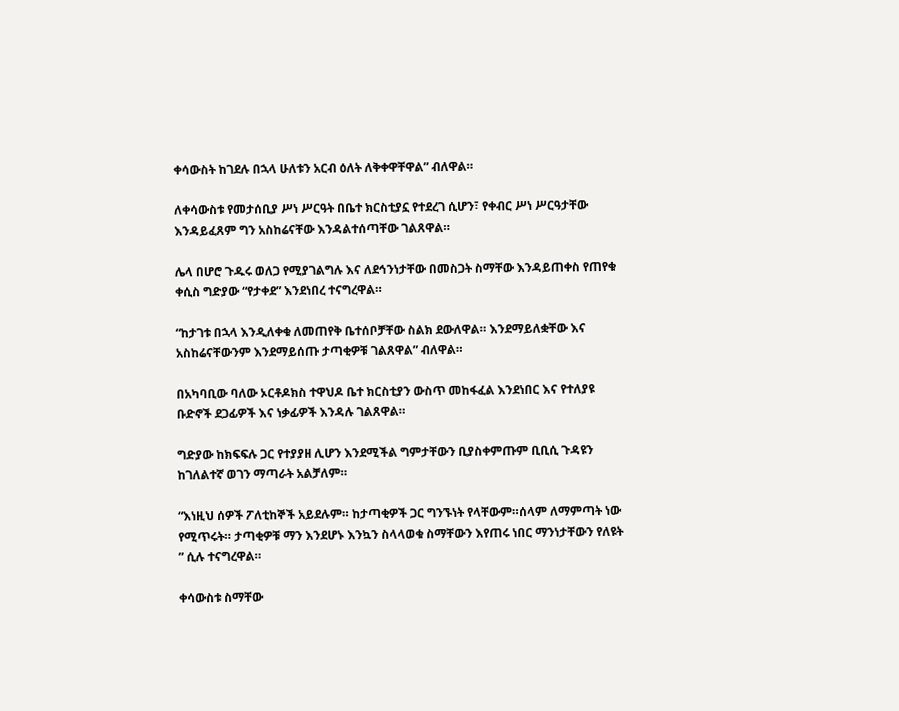ቀሳውስት ከገደሉ በኋላ ሁለቱን አርብ ዕለት ለቅቀዋቸዋል” ብለዋል።

ለቀሳውስቱ የመታሰቢያ ሥነ ሥርዓት በቤተ ክርስቲያኗ የተደረገ ሲሆን፣ የቀብር ሥነ ሥርዓታቸው እንዳይፈጸም ግን አስከሬናቸው እንዳልተሰጣቸው ገልጸዋል።

ሌላ በሆሮ ጉዱሩ ወለጋ የሚያገልግሉ እና ለደኅንነታቸው በመስጋት ስማቸው እንዳይጠቀስ የጠየቁ ቀሲስ ግድያው “የታቀደ” እንደነበረ ተናግረዋል።

“ከታገቱ በኋላ እንዲለቀቁ ለመጠየቅ ቤተሰቦቻቸው ስልክ ደውለዋል። እንደማይለቋቸው እና አስከሬናቸውንም እንደማይሰጡ ታጣቂዎቹ ገልጸዋል” ብለዋል።

በአካባቢው ባለው ኦርቶዶክስ ተዋህዶ ቤተ ክርስቲያን ውስጥ መከፋፈል እንደነበር እና የተለያዩ ቡድኖች ደጋፊዎች እና ነቃፊዎች እንዳሉ ገልጸዋል።

ግድያው ከክፍፍሉ ጋር የተያያዘ ሊሆን እንደሚችል ግምታቸውን ቢያስቀምጡም ቢቢሲ ጉዳዩን ከገለልተኛ ወገን ማጣራት አልቻለም።

“እነዚህ ሰዎች ፖለቲከኞች አይደሉም። ከታጣቂዎች ጋር ግንኙነት የላቸውም።ሰላም ለማምጣት ነው የሚጥሩት። ታጣቂዎቹ ማን እንደሆኑ እንኳን ስላላወቁ ስማቸውን እየጠሩ ነበር ማንነታቸውን የለዩት ” ሲሉ ተናግረዋል።

ቀሳውስቱ ስማቸው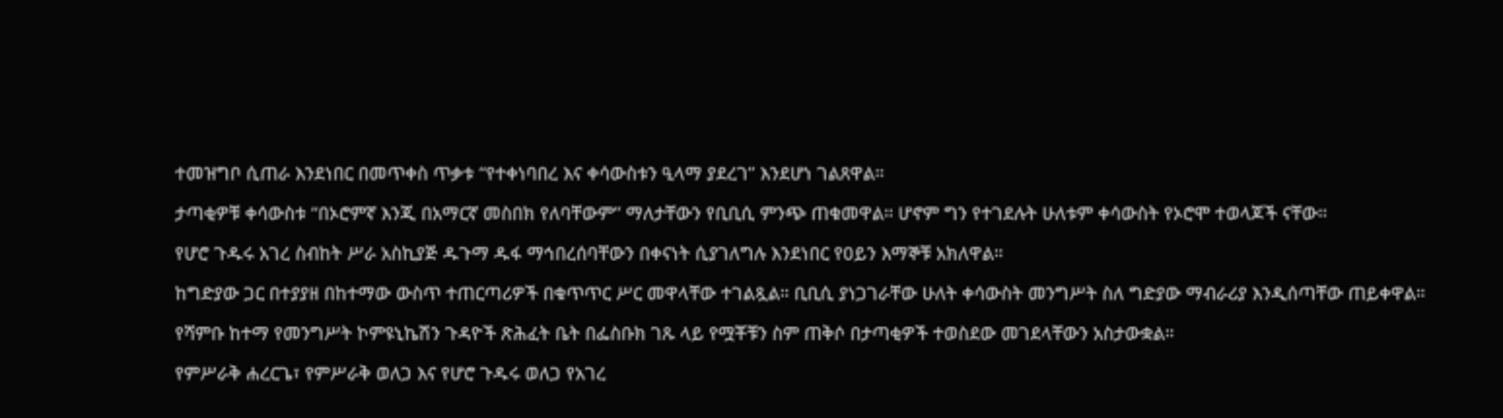ተመዝግቦ ሲጠራ እንደነበር በመጥቀስ ጥቃቱ “የተቀነባበረ እና ቀሳውስቱን ዒላማ ያደረገ” እንደሆነ ገልጸዋል።

ታጣቂዎቹ ቀሳውስቱ “በኦሮምኛ እንጂ በአማርኛ መስበክ የለባቸውም” ማለታቸውን የቢቢሲ ምንጭ ጠቁመዋል። ሆኖም ግን የተገደሉት ሁለቱም ቀሳውስት የኦሮሞ ተወላጆች ናቸው።

የሆሮ ጉዱሩ አገረ ስብከት ሥራ አስኪያጅ ዱጉማ ዱፋ ማኅበረሰባቸውን በቀናነት ሲያገለግሉ እንደነበር የዐይን እማኞቹ አክለዋል።

ከግድያው ጋር በተያያዘ በከተማው ውስጥ ተጠርጣሪዎች በቁጥጥር ሥር መዋላቸው ተገልጿል። ቢቢሲ ያነጋገራቸው ሁለት ቀሳውስት መንግሥት ስለ ግድያው ማብራሪያ እንዲሰጣቸው ጠይቀዋል።

የሻምቡ ከተማ የመንግሥት ኮምዩኒኬሽን ጉዳዮች ጽሕፈት ቤት በፌስቡክ ገጹ ላይ የሟቾቹን ስም ጠቅሶ በታጣቂዎች ተወስደው መገደላቸውን አስታውቋል።

የምሥራቅ ሐረርጌ፣ የምሥራቅ ወለጋ እና የሆሮ ጉዱሩ ወለጋ የአገረ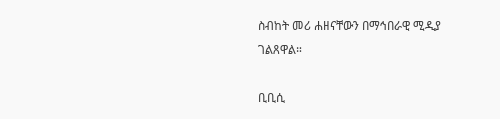ስብከት መሪ ሐዘናቸውን በማኅበራዊ ሚዲያ ገልጸዋል።

ቢቢሲ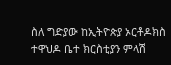ስለ ግድያው ከኢትዮጵያ ኦርቶዶክስ ተዋህዶ ቤተ ክርስቲያን ምላሽ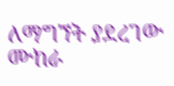ለማግኘት ያደረገው ሙከራ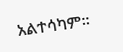አልተሳካም።